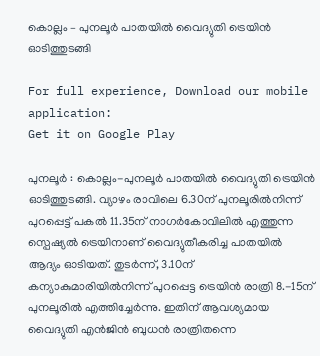കൊല്ലം – പുനലൂര്‍ പാതയില്‍ വൈദ്യുതി ട്രെയിന്‍ ഓടിത്തുടങ്ങി

For full experience, Download our mobile application:
Get it on Google Play

പുനലൂര്‍ : കൊല്ലം-പുനലൂര്‍ പാതയില്‍ വൈദ്യുതി ട്രെയിന്‍ ഓടിത്തുടങ്ങി. വ്യാഴം രാവിലെ 6.30ന് പുനലൂരില്‍നിന്ന് പുറപ്പെട്ട് പകല്‍ 11.35ന് നാഗര്‍കോവിലില്‍ എത്തുന്ന സ്പെഷ്യല്‍ ട്രെയിനാണ് വൈദ്യുതീകരിച്ച പാതയില്‍ ആദ്യം ഓടിയത്. തുടര്‍ന്ന്, 3.10ന് കന്യാകുമാരിയില്‍നിന്ന് പുറപ്പെട്ട ട്രെയിന്‍ രാത്രി 8.-15ന് പുനലൂരില്‍ എത്തിച്ചേര്‍ന്നു. ഇതിന് ആവശ്യമായ വൈദ്യുതി എന്‍ജിന്‍ ബുധന്‍ രാത്രിതന്നെ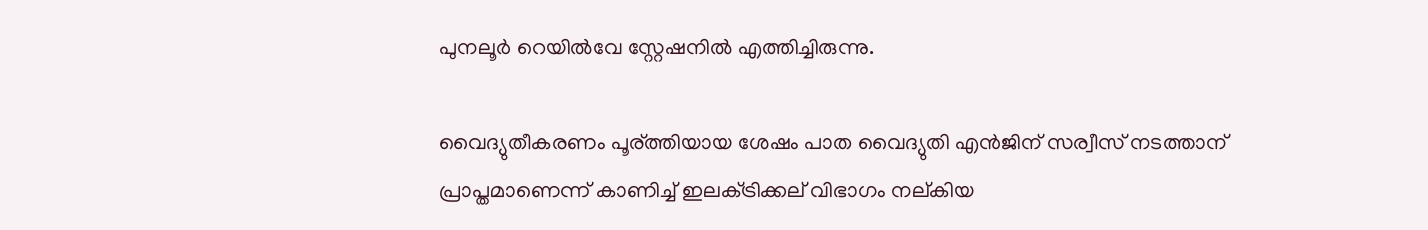പുനലൂര്‍ റെയില്‍വേ സ്റ്റേഷനില്‍ എത്തിച്ചിരുന്നു.

വൈദ്യുതീകരണം പൂര്ത്തിയായ ശേഷം പാത വൈദ്യുതി എന്‍ജിന് സര്വീസ് നടത്താന് പ്രാപ്തമാണെന്ന് കാണിച്ച്‌ ഇലക്‌ട്രിക്കല് വിഭാഗം നല്കിയ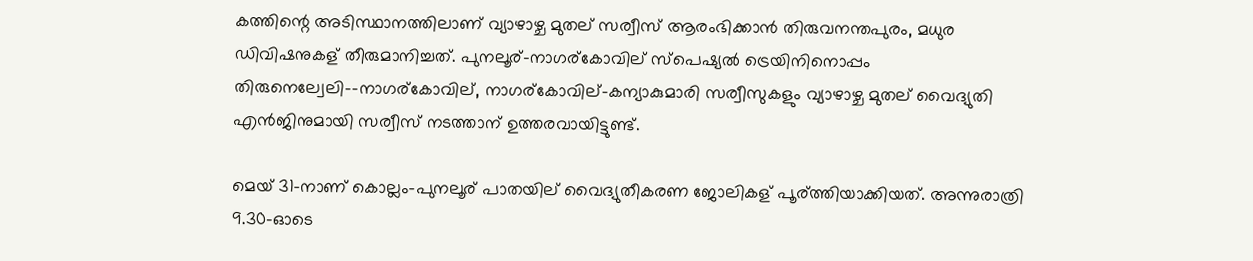കത്തിന്റെ അടിസ്ഥാനത്തിലാണ് വ്യാഴാഴ്ച മുതല് സര്വീസ് ആരംഭിക്കാന്‍ തിരുവനന്തപുരം, മധുര ഡിവിഷനുകള് തീരുമാനിച്ചത്. പുനലൂര്-നാഗര്കോവില് സ്പെഷ്യല്‍ ട്രെയിനിനൊപ്പം തിരുനെല്വേലി––നാഗര്കോവില്, നാഗര്കോവില്-കന്യാകുമാരി സര്വീസുകളും വ്യാഴാഴ്ച മുതല് വൈദ്യുതി എന്‍ജിനുമായി സര്വീസ് നടത്താന് ഉത്തരവായിട്ടുണ്ട്.

മെയ് 31-നാണ് കൊല്ലം-പുനലൂര് പാതയില് വൈദ്യുതീകരണ ജോലികള് പൂര്ത്തിയാക്കിയത്. അന്നുരാത്രി 9.30-ഓടെ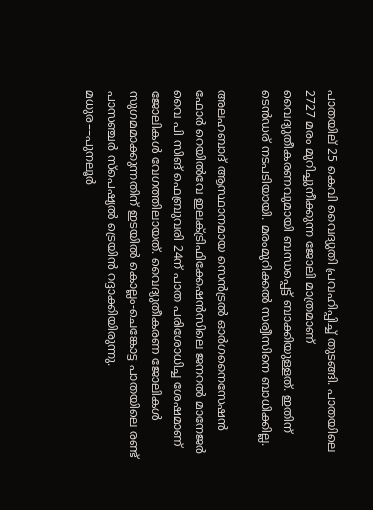പാതയില് 25 കെവി വൈദ്യുതി പ്രവഹിപ്പിച്ച്‌ തുടങ്ങി. പാതയിലെ 2727 മരം മുറിച്ചുനീക്കുന്ന ജോലി മാത്രമാണ് വൈദ്യുതീകരണവുമായി ബന്ധപ്പെട്ട് ബാക്കിയുള്ളത്. ഇതിന് ടെന്‍ഡര് നടപടിയായി. മരംമുറിക്കല്‍ സര്വീസിനെ ബാധിക്കില്ല.

അലഹബാദ് ആസ്ഥാനമായ സെന്‍ട്രല്‍ ഓര്‍ഗനൈസേഷന്‍ ഫോര്‍ റെയില്‍വേ ഇലക്‌ട്രിഫിക്കേഷന്‍സിലെ ജനറല്‍ മാനേജര്‍ വൈ പി സിങ് ഫെബ്രുവരി 24ന് പാത പരിശോധിച്ച ശേഷമാണ് ജോലികള്‍ വേഗത്തിലായത്. വൈദ്യുതീകരണ ജോലികള്‍ സുഗമമാക്കുന്നതിന് ഇടയില്‍ കൊല്ലം-ചെങ്കോട്ട പാതയിലെ രണ്ട് പാസഞ്ചര്‍ സ്പെഷ്യല്‍ ട്രെയിന്‍ റദ്ദാക്കിയിരുന്നു. മധുര––പുനലൂര്‍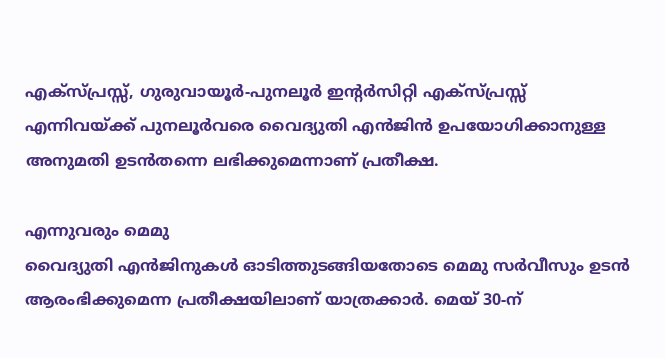എക്സ്പ്രസ്സ്, ഗുരുവായൂര്‍-പുനലൂര്‍ ഇന്റര്‍സിറ്റി എക്സ്പ്രസ്സ് എന്നിവയ്ക്ക് പുനലൂര്‍വരെ വൈദ്യുതി എന്‍ജിന്‍ ഉപയോഗിക്കാനുള്ള അനുമതി ഉടന്‍തന്നെ ലഭിക്കുമെന്നാണ് പ്രതീക്ഷ.

എന്നുവരും മെമു
വൈദ്യുതി എന്‍ജിനുകള്‍ ഓടിത്തുടങ്ങിയതോടെ മെമു സര്‍വീസും ഉടന്‍ ആരംഭിക്കുമെന്ന പ്രതീക്ഷയിലാണ് യാത്രക്കാര്‍. മെയ് 30-ന്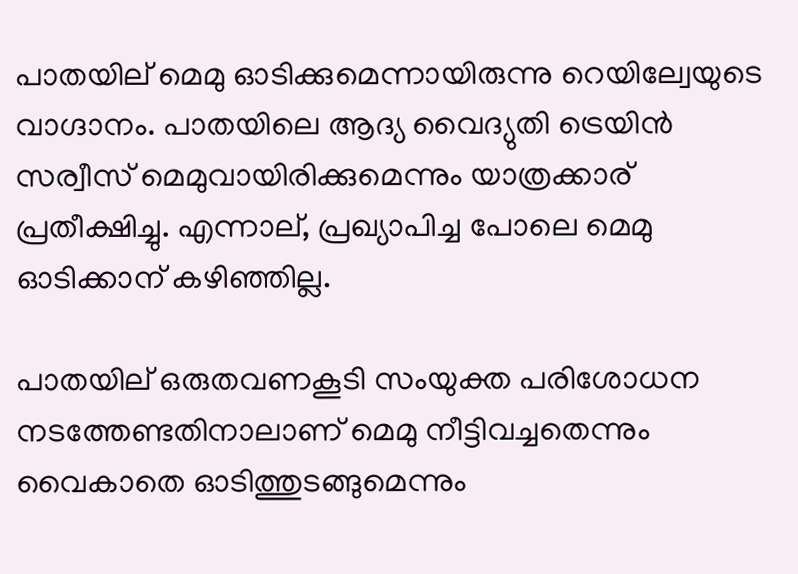പാതയില് മെമു ഓടിക്കുമെന്നായിരുന്നു റെയില്വേയുടെ വാഗ്ദാനം. പാതയിലെ ആദ്യ വൈദ്യുതി ട്രെയിന്‍ സര്വീസ് മെമുവായിരിക്കുമെന്നും യാത്രക്കാര് പ്രതീക്ഷിച്ചു. എന്നാല്, പ്രഖ്യാപിച്ച പോലെ മെമു ഓടിക്കാന് കഴിഞ്ഞില്ല.

പാതയില് ഒരുതവണകൂടി സംയുക്ത പരിശോധന നടത്തേണ്ടതിനാലാണ് മെമു നീട്ടിവച്ചതെന്നും വൈകാതെ ഓടിത്തുടങ്ങുമെന്നും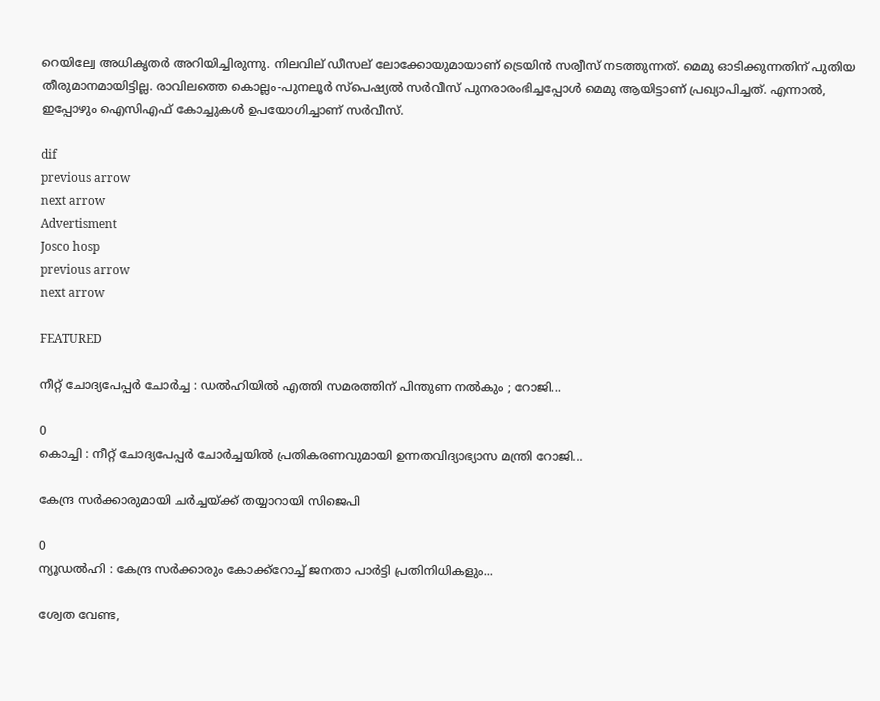റെയില്വേ അധികൃതര്‍ അറിയിച്ചിരുന്നു. നിലവില് ഡീസല് ലോക്കോയുമായാണ് ട്രെയിന്‍ സര്വീസ് നടത്തുന്നത്. മെമു ഓടിക്കുന്നതിന് പുതിയ തീരുമാനമായിട്ടില്ല. രാവിലത്തെ കൊല്ലം-പുനലൂര്‍ സ്പെഷ്യല്‍ സര്‍വീസ് പുനരാരംഭിച്ചപ്പോള്‍ മെമു ആയിട്ടാണ് പ്രഖ്യാപിച്ചത്. എന്നാല്‍, ഇപ്പോഴും ഐസിഎഫ് കോച്ചുകള്‍ ഉപയോഗിച്ചാണ് സര്‍വീസ്.

dif
previous arrow
next arrow
Advertisment
Josco hosp
previous arrow
next arrow

FEATURED

നീറ്റ് ചോദ്യപേപ്പർ ചോർച്ച : ഡൽഹിയിൽ എത്തി സമരത്തിന് പിന്തുണ നൽകും ; റോജി...

0
കൊച്ചി : നീറ്റ് ചോദ്യപേപ്പർ ചോർച്ചയിൽ പ്രതികരണവുമായി ഉന്നതവിദ്യാഭ്യാസ മന്ത്രി റോജി...

കേന്ദ്ര സർക്കാരുമായി ചർച്ചയ്ക്ക് തയ്യാറായി സിജെപി

0
ന്യൂഡൽഹി : കേന്ദ്ര സർക്കാരും കോക്ക്റോച്ച് ജനതാ പാർട്ടി പ്രതിനിധികളും...

ശ്വേത വേണ്ട,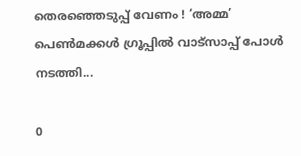തെരഞ്ഞെടുപ്പ് വേണം ! ‘അമ്മ’ പെൺമക്കൾ ഗ്രൂപ്പിൽ വാട്സാപ്പ് പോൾ നടത്തി...

0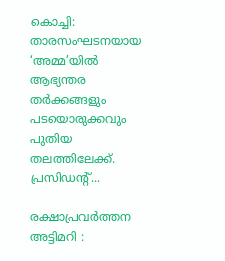കൊച്ചി: താരസംഘടനയായ ‘അമ്മ’യിൽ ആഭ്യന്തര തർക്കങ്ങളും പടയൊരുക്കവും പുതിയ തലത്തിലേക്ക്. പ്രസിഡന്റ്...

രക്ഷാപ്രവർത്തന അട്ടിമറി :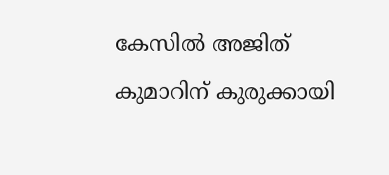കേസിൽ അജിത് കുമാറിന് കുരുക്കായി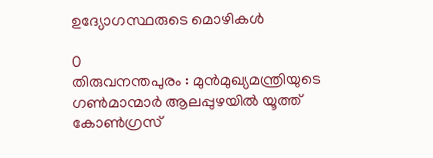ഉദ്യോഗസ്ഥരുടെ മൊഴികള്‍

0
തിരുവനന്തപുരം : മുന്‍മുഖ്യമന്ത്രിയുടെ ഗണ്‍മാന്മാര്‍ ആലപ്പുഴയില്‍ യൂത്ത് കോണ്‍ഗ്രസ്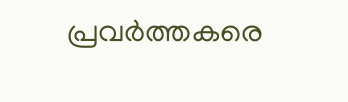പ്രവര്‍ത്തകരെ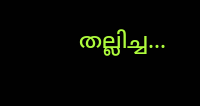തല്ലിച്ച...